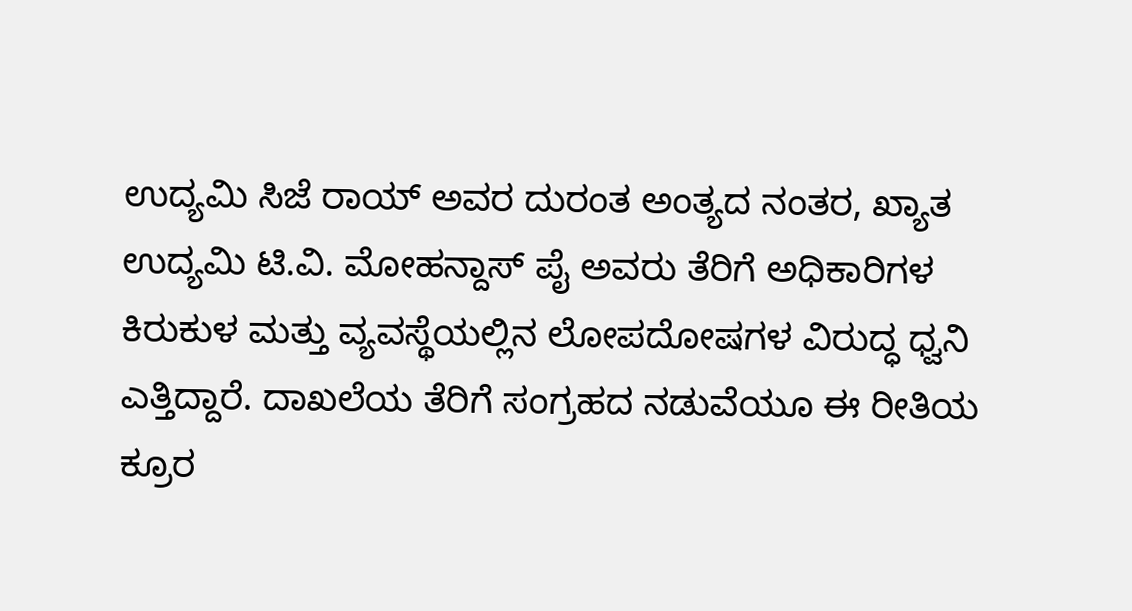ಉದ್ಯಮಿ ಸಿಜೆ ರಾಯ್ ಅವರ ದುರಂತ ಅಂತ್ಯದ ನಂತರ, ಖ್ಯಾತ ಉದ್ಯಮಿ ಟಿ.ವಿ. ಮೋಹನ್ದಾಸ್ ಪೈ ಅವರು ತೆರಿಗೆ ಅಧಿಕಾರಿಗಳ ಕಿರುಕುಳ ಮತ್ತು ವ್ಯವಸ್ಥೆಯಲ್ಲಿನ ಲೋಪದೋಷಗಳ ವಿರುದ್ಧ ಧ್ವನಿ ಎತ್ತಿದ್ದಾರೆ. ದಾಖಲೆಯ ತೆರಿಗೆ ಸಂಗ್ರಹದ ನಡುವೆಯೂ ಈ ರೀತಿಯ ಕ್ರೂರ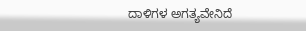ದಾಳಿಗಳ ಅಗತ್ಯವೇನಿದೆ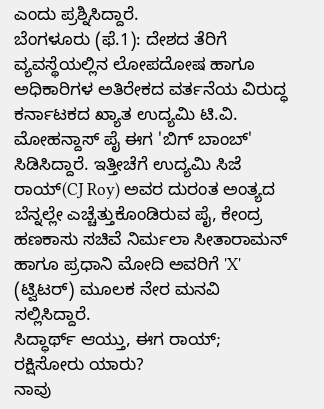ಎಂದು ಪ್ರಶ್ನಿಸಿದ್ದಾರೆ.
ಬೆಂಗಳೂರು (ಫೆ.1): ದೇಶದ ತೆರಿಗೆ ವ್ಯವಸ್ಥೆಯಲ್ಲಿನ ಲೋಪದೋಷ ಹಾಗೂ ಅಧಿಕಾರಿಗಳ ಅತಿರೇಕದ ವರ್ತನೆಯ ವಿರುದ್ಧ ಕರ್ನಾಟಕದ ಖ್ಯಾತ ಉದ್ಯಮಿ ಟಿ.ವಿ. ಮೋಹನ್ದಾಸ್ ಪೈ ಈಗ 'ಬಿಗ್ ಬಾಂಬ್' ಸಿಡಿಸಿದ್ದಾರೆ. ಇತ್ತೀಚೆಗೆ ಉದ್ಯಮಿ ಸಿಜೆ ರಾಯ್(CJ Roy) ಅವರ ದುರಂತ ಅಂತ್ಯದ ಬೆನ್ನಲ್ಲೇ ಎಚ್ಚೆತ್ತುಕೊಂಡಿರುವ ಪೈ, ಕೇಂದ್ರ ಹಣಕಾಸು ಸಚಿವೆ ನಿರ್ಮಲಾ ಸೀತಾರಾಮನ್ ಹಾಗೂ ಪ್ರಧಾನಿ ಮೋದಿ ಅವರಿಗೆ 'X' (ಟ್ವಿಟರ್) ಮೂಲಕ ನೇರ ಮನವಿ ಸಲ್ಲಿಸಿದ್ದಾರೆ.
ಸಿದ್ಧಾರ್ಥ್ ಆಯ್ತು, ಈಗ ರಾಯ್; ರಕ್ಷಿಸೋರು ಯಾರು?
ನಾವು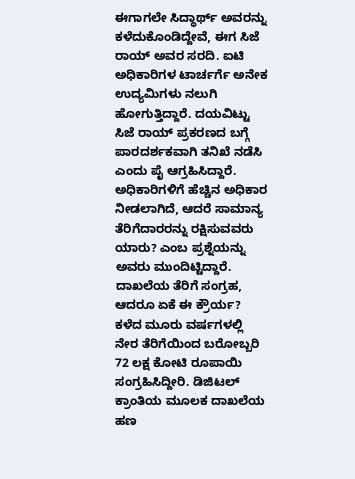ಈಗಾಗಲೇ ಸಿದ್ಧಾರ್ಥ್ ಅವರನ್ನು ಕಳೆದುಕೊಂಡಿದ್ದೇವೆ, ಈಗ ಸಿಜೆ ರಾಯ್ ಅವರ ಸರದಿ. ಐಟಿ ಅಧಿಕಾರಿಗಳ ಟಾರ್ಚರ್ಗೆ ಅನೇಕ ಉದ್ಯಮಿಗಳು ನಲುಗಿ ಹೋಗುತ್ತಿದ್ದಾರೆ. ದಯವಿಟ್ಟು ಸಿಜೆ ರಾಯ್ ಪ್ರಕರಣದ ಬಗ್ಗೆ ಪಾರದರ್ಶಕವಾಗಿ ತನಿಖೆ ನಡೆಸಿ ಎಂದು ಪೈ ಆಗ್ರಹಿಸಿದ್ದಾರೆ. ಅಧಿಕಾರಿಗಳಿಗೆ ಹೆಚ್ಚಿನ ಅಧಿಕಾರ ನೀಡಲಾಗಿದೆ, ಆದರೆ ಸಾಮಾನ್ಯ ತೆರಿಗೆದಾರರನ್ನು ರಕ್ಷಿಸುವವರು ಯಾರು? ಎಂಬ ಪ್ರಶ್ನೆಯನ್ನು ಅವರು ಮುಂದಿಟ್ಟಿದ್ದಾರೆ.
ದಾಖಲೆಯ ತೆರಿಗೆ ಸಂಗ್ರಹ, ಆದರೂ ಏಕೆ ಈ ಕ್ರೌರ್ಯ?
ಕಳೆದ ಮೂರು ವರ್ಷಗಳಲ್ಲಿ ನೇರ ತೆರಿಗೆಯಿಂದ ಬರೋಬ್ಬರಿ 72 ಲಕ್ಷ ಕೋಟಿ ರೂಪಾಯಿ ಸಂಗ್ರಹಿಸಿದ್ದೀರಿ. ಡಿಜಿಟಲ್ ಕ್ರಾಂತಿಯ ಮೂಲಕ ದಾಖಲೆಯ ಹಣ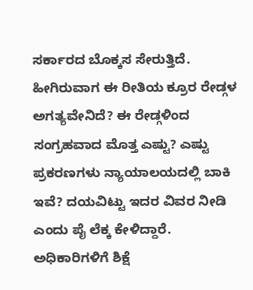ಸರ್ಕಾರದ ಬೊಕ್ಕಸ ಸೇರುತ್ತಿದೆ. ಹೀಗಿರುವಾಗ ಈ ರೀತಿಯ ಕ್ರೂರ ರೇಡ್ಗಳ ಅಗತ್ಯವೇನಿದೆ? ಈ ರೇಡ್ಗಳಿಂದ ಸಂಗ್ರಹವಾದ ಮೊತ್ತ ಎಷ್ಟು? ಎಷ್ಟು ಪ್ರಕರಣಗಳು ನ್ಯಾಯಾಲಯದಲ್ಲಿ ಬಾಕಿ ಇವೆ? ದಯವಿಟ್ಟು ಇದರ ವಿವರ ನೀಡಿ ಎಂದು ಪೈ ಲೆಕ್ಕ ಕೇಳಿದ್ದಾರೆ.
ಅಧಿಕಾರಿಗಳಿಗೆ ಶಿಕ್ಷೆ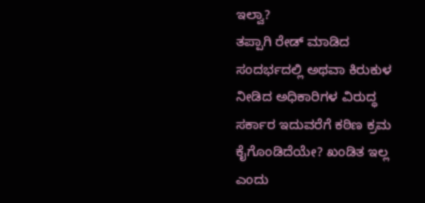ಇಲ್ವಾ?
ತಪ್ಪಾಗಿ ರೇಡ್ ಮಾಡಿದ ಸಂದರ್ಭದಲ್ಲಿ ಅಥವಾ ಕಿರುಕುಳ ನೀಡಿದ ಅಧಿಕಾರಿಗಳ ವಿರುದ್ಧ ಸರ್ಕಾರ ಇದುವರೆಗೆ ಕಠಿಣ ಕ್ರಮ ಕೈಗೊಂಡಿದೆಯೇ? ಖಂಡಿತ ಇಲ್ಲ ಎಂದು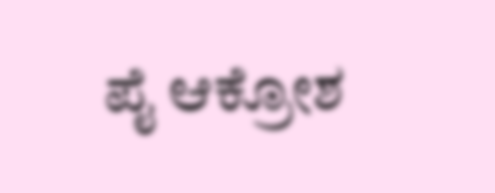ಪೈ ಆಕ್ರೋಶ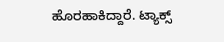ಹೊರಹಾಕಿದ್ದಾರೆ. ಟ್ಯಾಕ್ಸ್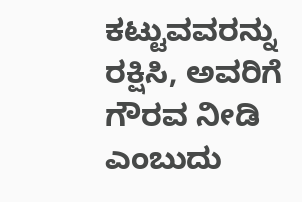ಕಟ್ಟುವವರನ್ನು ರಕ್ಷಿಸಿ, ಅವರಿಗೆ ಗೌರವ ನೀಡಿ ಎಂಬುದು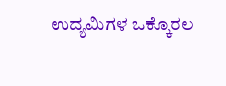ಉದ್ಯಮಿಗಳ ಒಕ್ಕೊರಲ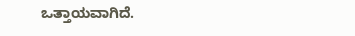ಒತ್ತಾಯವಾಗಿದೆ.